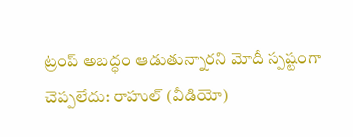ట్రంప్ అబద్ధం ఆడుతున్నారని మోదీ స్పష్టంగా చెప్పలేదు: రాహుల్ (వీడియో)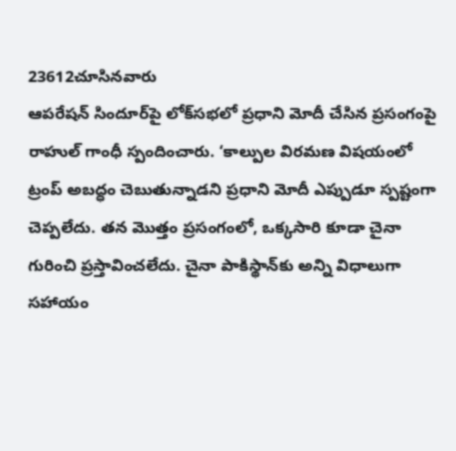23612చూసినవారు
ఆపరేషన్ సిందూర్‌పై లోక్‌సభలో ప్రధాని మోదీ చేసిన ప్రసంగంపై రాహుల్ గాంధీ స్పందించారు. ‘కాల్పుల విరమణ విషయంలో ట్రంప్ అబద్ధం చెబుతున్నాడని ప్రధాని మోదీ ఎప్పుడూ స్పష్టంగా చెప్పలేదు. తన మొత్తం ప్రసంగంలో, ఒక్కసారి కూడా చైనా గురించి ప్రస్తావించలేదు. చైనా పాకిస్థాన్‌కు అన్ని విధాలుగా సహాయం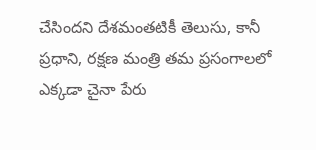చేసిందని దేశమంతటికీ తెలుసు, కానీ ప్రధాని, రక్షణ మంత్రి తమ ప్రసంగాలలో ఎక్కడా చైనా పేరు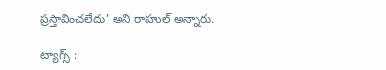ప్రస్తావించలేదు’ అని రాహుల్ అన్నారు.

ట్యాగ్స్ :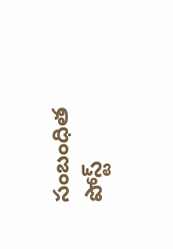సంబంధిత పోస్ట్